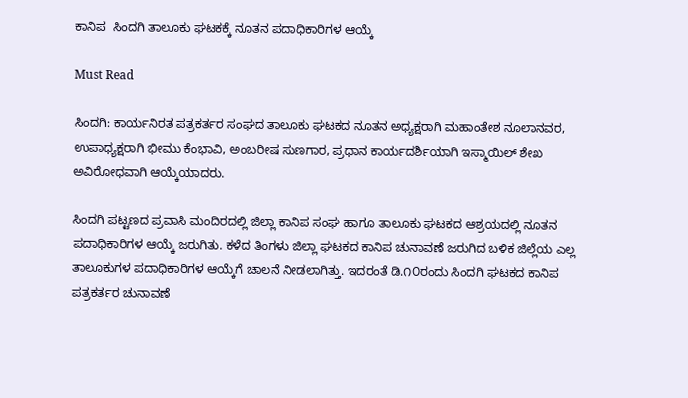ಕಾನಿಪ  ಸಿಂದಗಿ ತಾಲೂಕು ಘಟಕಕ್ಕೆ ನೂತನ ಪದಾಧಿಕಾರಿಗಳ ಆಯ್ಕೆ

Must Read

ಸಿಂದಗಿ: ಕಾರ್ಯನಿರತ ಪತ್ರಕರ್ತರ ಸಂಘದ ತಾಲೂಕು ಘಟಕದ ನೂತನ ಅಧ್ಯಕ್ಷರಾಗಿ ಮಹಾಂತೇಶ ನೂಲಾನವರ, ಉಪಾಧ್ಯಕ್ಷರಾಗಿ ಭೀಮು ಕೆಂಭಾವಿ, ಅಂಬರೀಷ ಸುಣಗಾರ, ಪ್ರಧಾನ ಕಾರ್ಯದರ್ಶಿಯಾಗಿ ಇಸ್ಮಾಯಿಲ್ ಶೇಖ ಅವಿರೋಧವಾಗಿ ಆಯ್ಕೆಯಾದರು.

ಸಿಂದಗಿ ಪಟ್ಟಣದ ಪ್ರವಾಸಿ ಮಂದಿರದಲ್ಲಿ ಜಿಲ್ಲಾ ಕಾನಿಪ ಸಂಘ ಹಾಗೂ ತಾಲೂಕು ಘಟಕದ ಆಶ್ರಯದಲ್ಲಿ ನೂತನ ಪದಾಧಿಕಾರಿಗಳ ಆಯ್ಕೆ ಜರುಗಿತು. ಕಳೆದ ತಿಂಗಳು ಜಿಲ್ಲಾ ಘಟಕದ ಕಾನಿಪ ಚುನಾವಣೆ ಜರುಗಿದ ಬಳಿಕ ಜಿಲ್ಲೆಯ ಎಲ್ಲ ತಾಲೂಕುಗಳ ಪದಾಧಿಕಾರಿಗಳ ಆಯ್ಕೆಗೆ ಚಾಲನೆ ನೀಡಲಾಗಿತ್ತು. ಇದರಂತೆ ಡಿ.೧೦ರಂದು ಸಿಂದಗಿ ಘಟಕದ ಕಾನಿಪ ಪತ್ರಕರ್ತರ ಚುನಾವಣೆ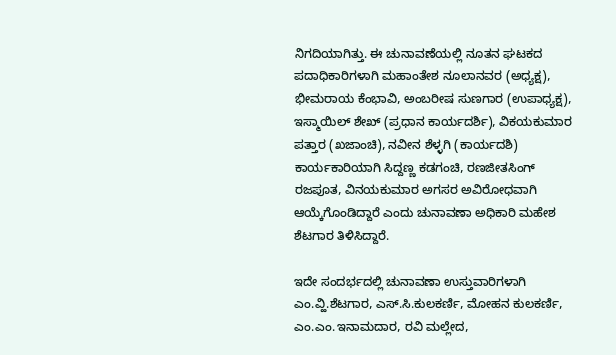ನಿಗದಿಯಾಗಿತ್ತು. ಈ ಚುನಾವಣೆಯಲ್ಲಿ ನೂತನ ಘಟಕದ ಪದಾಧಿಕಾರಿಗಳಾಗಿ ಮಹಾಂತೇಶ ನೂಲಾನವರ (ಅಧ್ಯಕ್ಷ), ಭೀಮರಾಯ ಕೆಂಭಾವಿ, ಅಂಬರೀಷ ಸುಣಗಾರ (ಉಪಾಧ್ಯಕ್ಷ), ಇಸ್ಮಾಯಿಲ್ ಶೇಖ್ (ಪ್ರಧಾನ ಕಾರ್ಯದರ್ಶಿ), ವಿಕಯಕುಮಾರ ಪತ್ತಾರ (ಖಜಾಂಚಿ), ನವೀನ ಶೆಳ್ಳಗಿ (ಕಾರ್ಯದಶಿ) ಕಾರ್ಯಕಾರಿಯಾಗಿ ಸಿದ್ದಣ್ಣ ಕಡಗಂಚಿ, ರಣಜೀತಸಿಂಗ್ ರಜಪೂತ, ವಿನಯಕುಮಾರ ಅಗಸರ ಅವಿರೋಧವಾಗಿ ಆಯ್ಕೆಗೊಂಡಿದ್ದಾರೆ ಎಂದು ಚುನಾವಣಾ ಅಧಿಕಾರಿ ಮಹೇಶ ಶೆಟಗಾರ ತಿಳಿಸಿದ್ದಾರೆ.

ಇದೇ ಸಂದರ್ಭದಲ್ಲಿ ಚುನಾವಣಾ ಉಸ್ತುವಾರಿಗಳಾಗಿ ಎಂ.ವ್ಹಿ.ಶೆಟಗಾರ, ಎಸ್.ಸಿ.ಕುಲಕರ್ಣಿ, ಮೋಹನ ಕುಲಕರ್ಣಿ, ಎಂ.ಎಂ.ಇನಾಮದಾರ, ರವಿ ಮಲ್ಲೇದ,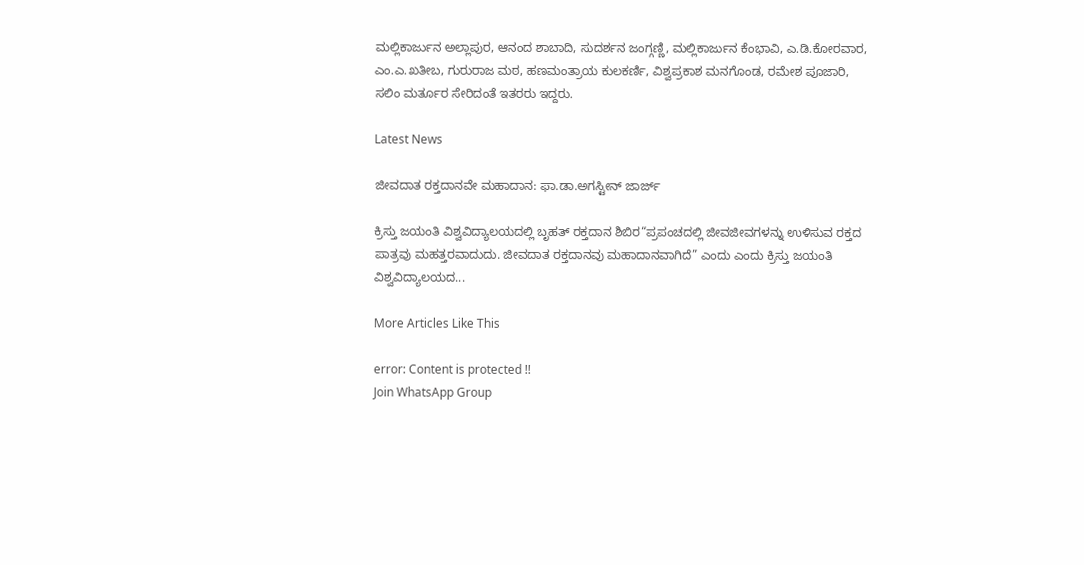ಮಲ್ಲಿಕಾರ್ಜುನ ಅಲ್ಲಾಪುರ, ಆನಂದ ಶಾಬಾದಿ, ಸುದರ್ಶನ ಜಂಗ್ಗಣ್ಣಿ, ಮಲ್ಲಿಕಾರ್ಜುನ ಕೆಂಭಾವಿ, ಎ.ಡಿ.ಕೋರವಾರ, ಎಂ.ಎ.ಖತೀಬ, ಗುರುರಾಜ ಮಠ, ಹಣಮಂತ್ರಾಯ ಕುಲಕರ್ಣಿ, ವಿಶ್ವಪ್ರಕಾಶ ಮನಗೊಂಡ, ರಮೇಶ ಪೂಜಾರಿ, ಸಲಿಂ ಮರ್ತೂರ ಸೇರಿದಂತೆ ಇತರರು ಇದ್ದರು.

Latest News

ಜೀವದಾತ ರಕ್ತದಾನವೇ ಮಹಾದಾನ: ಫಾ.ಡಾ.ಅಗಸ್ಟೀನ್ ಜಾರ್ಜ್

ಕ್ರಿಸ್ತು ಜಯಂತಿ ವಿಶ್ವವಿದ್ಯಾಲಯದಲ್ಲಿ ಬೃಹತ್ ರಕ್ತದಾನ ಶಿಬಿರ“ಪ್ರಪಂಚದಲ್ಲಿ ಜೀವಜೀವಗಳನ್ನು ಉಳಿಸುವ ರಕ್ತದ ಪಾತ್ರವು ಮಹತ್ತರವಾದುದು. ಜೀವದಾತ ರಕ್ತದಾನವು ಮಹಾದಾನವಾಗಿದೆ” ಎಂದು ಎಂದು ಕ್ರಿಸ್ತು ಜಯಂತಿ ವಿಶ್ವವಿದ್ಯಾಲಯದ...

More Articles Like This

error: Content is protected !!
Join WhatsApp Group